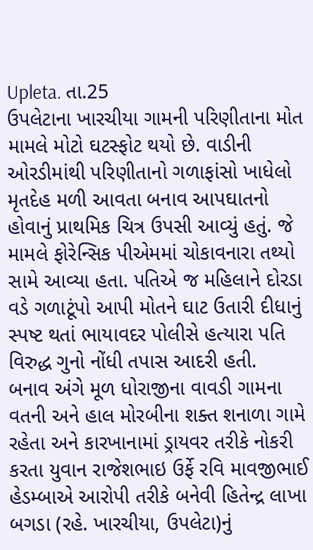Upleta. તા.25
ઉપલેટાના ખારચીયા ગામની પરિણીતાના મોત મામલે મોટો ઘટસ્ફોટ થયો છે. વાડીની ઓરડીમાંથી પરિણીતાનો ગળાફાંસો ખાધેલો મૃતદેહ મળી આવતા બનાવ આપઘાતનો હોવાનું પ્રાથમિક ચિત્ર ઉપસી આવ્યું હતું. જે મામલે ફોરેન્સિક પીએમમાં ચોકાવનારા તથ્યો સામે આવ્યા હતા. પતિએ જ મહિલાને દોરડા વડે ગળાટૂંપો આપી મોતને ઘાટ ઉતારી દીધાનું સ્પષ્ટ થતાં ભાયાવદર પોલીસે હત્યારા પતિ વિરુદ્ધ ગુનો નોંધી તપાસ આદરી હતી.
બનાવ અંગે મૂળ ધોરાજીના વાવડી ગામના વતની અને હાલ મોરબીના શક્ત શનાળા ગામે રહેતા અને કારખાનામાં ડ્રાયવર તરીકે નોકરી કરતા યુવાન રાજેશભાઇ ઉર્ફે રવિ માવજીભાઈ હેડમ્બાએ આરોપી તરીકે બનેવી હિતેન્દ્ર લાખા બગડા (રહે. ખારચીયા, ઉપલેટા)નું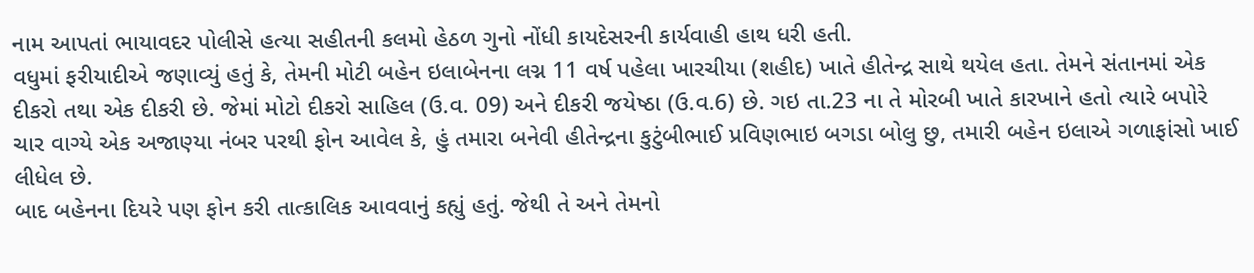નામ આપતાં ભાયાવદર પોલીસે હત્યા સહીતની કલમો હેઠળ ગુનો નોંધી કાયદેસરની કાર્યવાહી હાથ ધરી હતી.
વધુમાં ફરીયાદીએ જણાવ્યું હતું કે, તેમની મોટી બહેન ઇલાબેનના લગ્ન 11 વર્ષ પહેલા ખારચીયા (શહીદ) ખાતે હીતેન્દ્ર સાથે થયેલ હતા. તેમને સંતાનમાં એક દીકરો તથા એક દીકરી છે. જેમાં મોટો દીકરો સાહિલ (ઉ.વ. 09) અને દીકરી જયેષ્ઠા (ઉ.વ.6) છે. ગઇ તા.23 ના તે મોરબી ખાતે કારખાને હતો ત્યારે બપોરે ચાર વાગ્યે એક અજાણ્યા નંબર પરથી ફોન આવેલ કે, હું તમારા બનેવી હીતેન્દ્રના કુટુંબીભાઈ પ્રવિણભાઇ બગડા બોલુ છુ, તમારી બહેન ઇલાએ ગળાફાંસો ખાઈ લીધેલ છે.
બાદ બહેનના દિયરે પણ ફોન કરી તાત્કાલિક આવવાનું કહ્યું હતું. જેથી તે અને તેમનો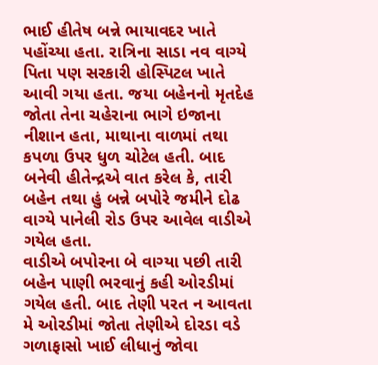ભાઈ હીતેષ બન્ને ભાયાવદર ખાતે પહોંચ્યા હતા. રાત્રિના સાડા નવ વાગ્યે પિતા પણ સરકારી હોસ્પિટલ ખાતે આવી ગયા હતા. જયા બહેનનો મૃતદેહ જોતા તેના ચહેરાના ભાગે ઇજાના નીશાન હતા, માથાના વાળમાં તથા કપળા ઉપર ધુળ ચોટેલ હતી. બાદ બનેવી હીતેન્દ્રએ વાત કરેલ કે, તારી બહેન તથા હું બન્ને બપોરે જમીને દોઢ વાગ્યે પાનેલી રોડ ઉપર આવેલ વાડીએ ગયેલ હતા.
વાડીએ બપોરના બે વાગ્યા પછી તારી બહેન પાણી ભરવાનું કહી ઓરડીમાં ગયેલ હતી. બાદ તેણી પરત ન આવતા મે ઓરડીમાં જોતા તેણીએ દોરડા વડે ગળાફાસો ખાઈ લીધાનું જોવા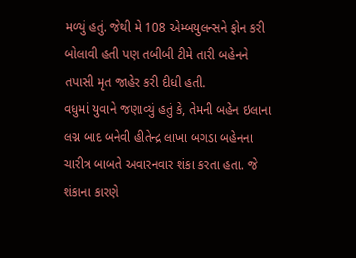મળ્યું હતું. જેથી મે 108 એમ્બયુલન્સને ફોન કરી બોલાવી હતી પણ તબીબી ટીમે તારી બહેનને તપાસી મૃત જાહેર કરી દીધી હતી.
વધુમાં યુવાને જણાવ્યું હતું કે, તેમની બહેન ઇલાના લગ્ન બાદ બનેવી હીતેન્દ્ર લાખા બગડા બહેનના ચારીત્ર બાબતે અવારનવાર શંકા કરતા હતા. જે શંકાના કારણે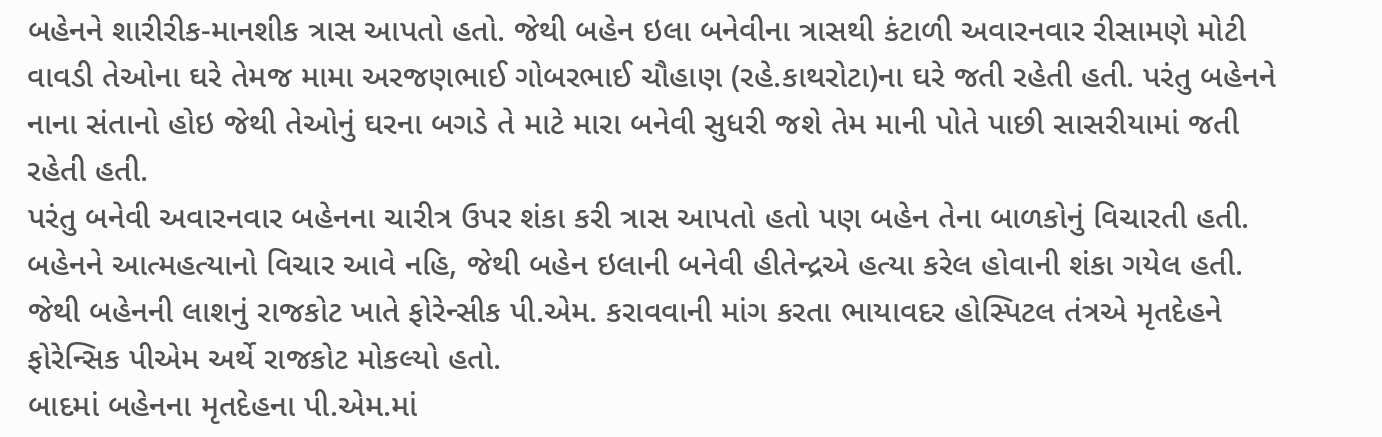બહેનને શારીરીક-માનશીક ત્રાસ આપતો હતો. જેથી બહેન ઇલા બનેવીના ત્રાસથી કંટાળી અવારનવાર રીસામણે મોટી વાવડી તેઓના ઘરે તેમજ મામા અરજણભાઈ ગોબરભાઈ ચૌહાણ (રહે.કાથરોટા)ના ઘરે જતી રહેતી હતી. પરંતુ બહેનને નાના સંતાનો હોઇ જેથી તેઓનું ઘરના બગડે તે માટે મારા બનેવી સુધરી જશે તેમ માની પોતે પાછી સાસરીયામાં જતી રહેતી હતી.
પરંતુ બનેવી અવારનવાર બહેનના ચારીત્ર ઉપર શંકા કરી ત્રાસ આપતો હતો પણ બહેન તેના બાળકોનું વિચારતી હતી. બહેનને આત્મહત્યાનો વિચાર આવે નહિ, જેથી બહેન ઇલાની બનેવી હીતેન્દ્રએ હત્યા કરેલ હોવાની શંકા ગયેલ હતી. જેથી બહેનની લાશનું રાજકોટ ખાતે ફોરેન્સીક પી.એમ. કરાવવાની માંગ કરતા ભાયાવદર હોસ્પિટલ તંત્રએ મૃતદેહને ફોરેન્સિક પીએમ અર્થે રાજકોટ મોકલ્યો હતો.
બાદમાં બહેનના મૃતદેહના પી.એમ.માં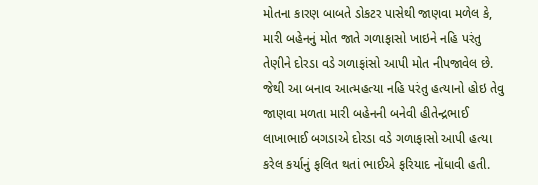મોતના કારણ બાબતે ડોકટર પાસેથી જાણવા મળેલ કે, મારી બહેનનું મોત જાતે ગળાફાસો ખાઇને નહિ પરંતુ તેણીને દોરડા વડે ગળાફાંસો આપી મોત નીપજાવેલ છે.
જેથી આ બનાવ આત્મહત્યા નહિ પરંતુ હત્યાનો હોઇ તેવુ જાણવા મળતા મારી બહેનની બનેવી હીતેન્દ્રભાઈ લાખાભાઈ બગડાએ દોરડા વડે ગળાફાસો આપી હત્યા કરેલ કર્યાનું ફલિત થતાં ભાઈએ ફરિયાદ નોંધાવી હતી.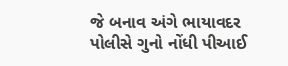જે બનાવ અંગે ભાયાવદર પોલીસે ગુનો નોંધી પીઆઈ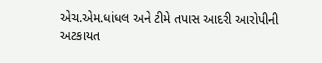એચ.એમ.ધાંધલ અને ટીમે તપાસ આદરી આરોપીની અટકાયત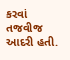કરવાં તજવીજ આદરી હતી.